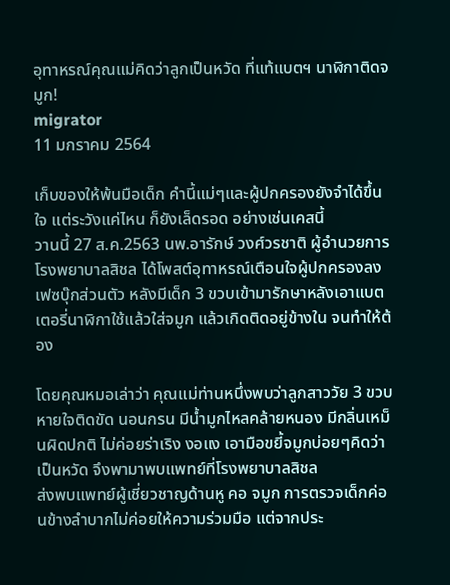อุทาหรณ์คุณแม่คิดว่าลูกเป็นหวัด ที่แท้แบตฯ นาฬิกาติดจมูก!
migrator
11 มกราคม 2564

เก็บของให้พ้นมือเด็ก คำนี้แม่ๆและผู้ปกครองยังจำได้ขึ้นใจ แต่ระวังแค่ไหน ก็ยังเล็ดรอด อย่างเช่นเคสนี้
วานนี้ 27 ส.ค.2563 นพ.อารักษ์ วงศ์วรชาติ ผู้อำนวยการโรงพยาบาลสิชล ได้โพสต์อุทาหรณ์เตือนใจผู้ปกครองลงเฟซบุ๊กส่วนตัว หลังมีเด็ก 3 ขวบเข้ามารักษาหลังเอาแบตเตอรี่นาฬิกาใช้แล้วใส่จมูก แล้วเกิดติดอยู่ข้างใน จนทำให้ต้อง

โดยคุณหมอเล่าว่า คุณแม่ท่านหนึ่งพบว่าลูกสาววัย 3 ขวบหายใจติดขัด นอนกรน มีน้ำมูกไหลคล้ายหนอง มีกลิ่นเหม็นผิดปกติ ไม่ค่อยร่าเริง งอแง เอามือขยี้จมูกบ่อยๆคิดว่าเป็นหวัด จึงพามาพบแพทย์ที่โรงพยาบาลสิชล
ส่งพบแพทย์ผู้เชี่ยวชาญด้านหู คอ จมูก การตรวจเด็กค่อนข้างลำบากไม่ค่อยให้ความร่วมมือ แต่จากประ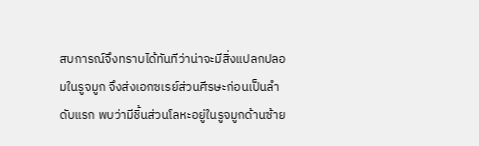สบการณ์จึงทราบได้ทันทีว่าน่าจะมีสิ่งแปลกปลอมในรูจมูก จึงส่งเอกซเรย์ส่วนศีรษะก่อนเป็นลำดับแรก พบว่ามีชิ้นส่วนโลหะอยู่ในรูจมูกด้านซ้าย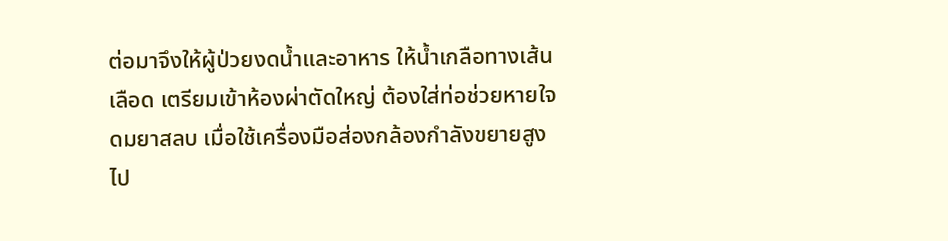ต่อมาจึงให้ผู้ป่วยงดน้ำและอาหาร ให้น้ำเกลือทางเส้นเลือด เตรียมเข้าห้องผ่าตัดใหญ่ ต้องใส่ท่อช่วยหายใจดมยาสลบ เมื่อใช้เครื่องมือส่องกล้องกำลังขยายสูงไป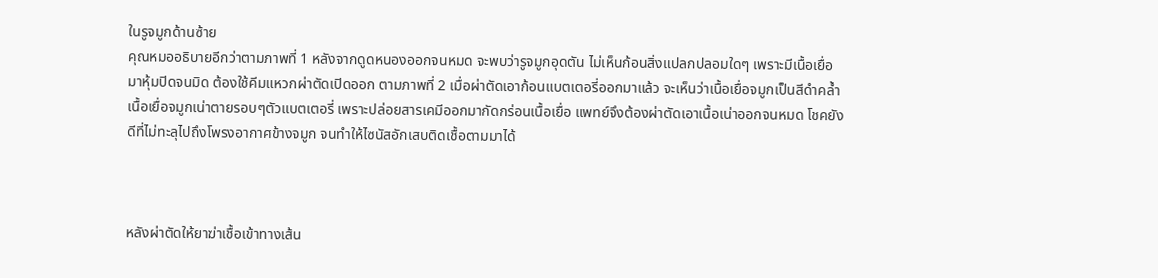ในรูจมูกด้านซ้าย
คุณหมออธิบายอีกว่าตามภาพที่ 1 หลังจากดูดหนองออกจนหมด จะพบว่ารูจมูกอุดตัน ไม่เห็นก้อนสิ่งแปลกปลอมใดๆ เพราะมีเนื้อเยื่อมาหุ้มปิดจนมิด ต้องใช้คีมแหวกผ่าตัดเปิดออก ตามภาพที่ 2 เมื่อผ่าตัดเอาก้อนแบตเตอรี่ออกมาแล้ว จะเห็นว่าเนื้อเยื่อจมูกเป็นสีดำคล้ำ เนื้อเยื่อจมูกเน่าตายรอบๆตัวแบตเตอรี่ เพราะปล่อยสารเคมีออกมากัดกร่อนเนื้อเยื่อ แพทย์จึงต้องผ่าตัดเอาเนื้อเน่าออกจนหมด โชคยังดีที่ไม่ทะลุไปถึงโพรงอากาศข้างจมูก จนทำให้ไซนัสอักเสบติดเชื้อตามมาได้



หลังผ่าตัดให้ยาฆ่าเชื้อเข้าทางเส้น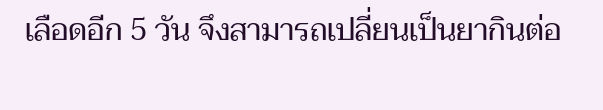เลือดอีก 5 วัน จึงสามารถเปลี่ยนเป็นยากินต่อ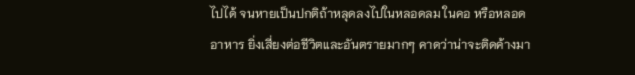ไปได้ จนหายเป็นปกติถ้าหลุดลงไปในหลอดลม ในคอ หรือหลอดอาหาร ยิ่งเสี่ยงต่อชีวิตและอันตรายมากๆ คาดว่าน่าจะติดค้างมา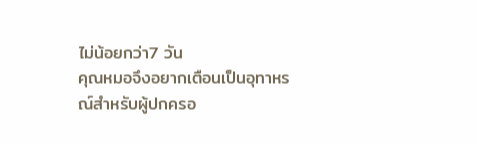ไม่น้อยกว่า7 วัน
คุณหมอจึงอยากเตือนเป็นอุทาหรณ์สำหรับผู้ปกครอ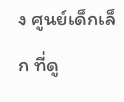ง ศูนย์เด็กเล็ก ที่ดู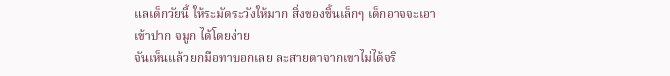แลเด็กวัยนี้ ให้ระมัดระวังให้มาก สิ่งของชิ้นเล็กๆ เด็กอาจจะเอาเข้าปาก จมูก ได้โดยง่าย
จันเห็นแล้วยกมือทาบอกเลย ละสายตาจากเขาไม่ได้จริ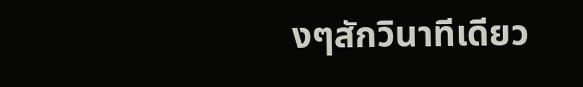งๆสักวินาทีเดียว